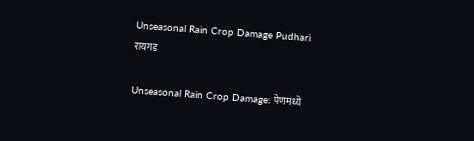Unseasonal Rain Crop Damage Pudhari
रायगड

Unseasonal Rain Crop Damage: पेणमध्ये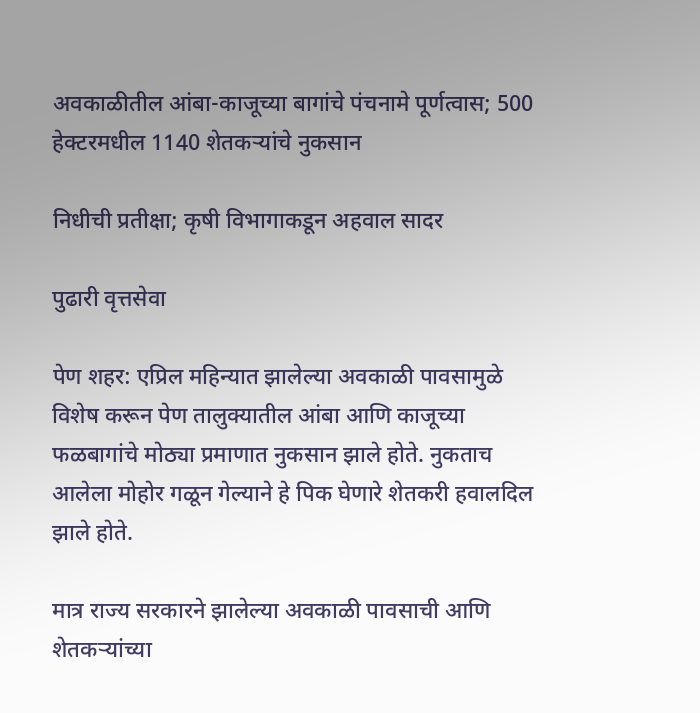अवकाळीतील आंबा-काजूच्या बागांचे पंचनामे पूर्णत्वास; 500 हेक्टरमधील 1140 शेतकऱ्यांचे नुकसान

निधीची प्रतीक्षा; कृषी विभागाकडून अहवाल सादर

पुढारी वृत्तसेवा

पेण शहर: एप्रिल महिन्यात झालेल्या अवकाळी पावसामुळे विशेष करून पेण तालुक्यातील आंबा आणि काजूच्या फळबागांचे मोठ्या प्रमाणात नुकसान झाले होते. नुकताच आलेला मोहोर गळून गेल्याने हे पिक घेणारे शेतकरी हवालदिल झाले होते.

मात्र राज्य सरकारने झालेल्या अवकाळी पावसाची आणि शेतकऱ्यांच्या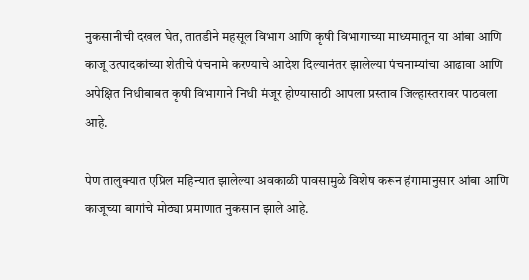नुकसानीची दखल घेत, तातडीने महसूल विभाग आणि कृषी विभागाच्या माध्यमातून या आंबा आणि काजू उत्पादकांच्या शेतीचे पंचनामे करण्याचे आदेश दिल्यानंतर झालेल्या पंचनाम्यांचा आढावा आणि अपेक्षित निधीबाबत कृषी विभागाने निधी मंजूर होण्यासाठी आपला प्रस्ताव जिल्हास्तरावर पाठवला आहे.

पेण तालुक्यात एप्रिल महिन्यात झालेल्या अवकाळी पावसामुळे विशेष करून हंगामानुसार आंबा आणि काजूच्या बागांचे मोठ्या प्रमाणात नुकसान झाले आहे.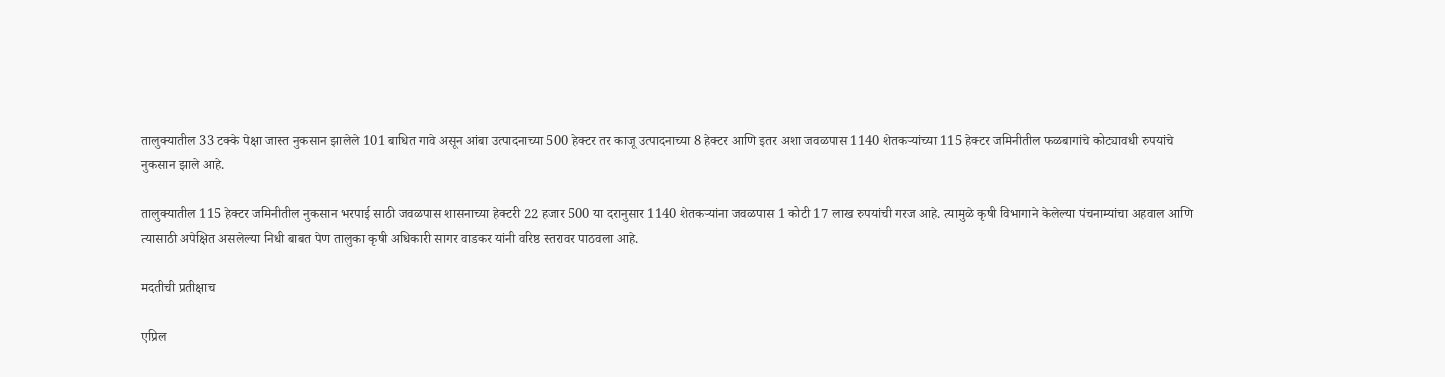तालुक्यातील 33 टक्के पेक्षा जास्त नुकसान झालेले 101 बाधित गावे असून आंबा उत्पादनाच्या 500 हेक्टर तर काजू उत्पादनाच्या 8 हेक्टर आणि इतर अशा जवळपास 1140 शेतकऱ्यांच्या 115 हेक्टर जमिनीतील फळबागांचे कोट्यावधी रुपयांचे नुकसान झाले आहे.

तालुक्यातील 115 हेक्टर जमिनीतील नुकसान भरपाई साठी जवळपास शासनाच्या हेक्टरी 22 हजार 500 या दरानुसार 1140 शेतकऱ्यांना जवळपास 1 कोटी 17 लाख रुपयांची गरज आहे. त्यामुळे कृषी विभागाने केलेल्या पंचनाम्यांचा अहवाल आणि त्यासाठी अपेक्षित असलेल्या निधी बाबत पेण तालुका कृषी अधिकारी सागर वाडकर यांनी वरिष्ठ स्तरावर पाठवला आहे.

मदतीची प्रतीक्षाच

एप्रिल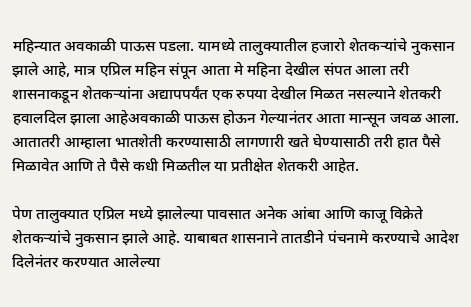महिन्यात अवकाळी पाऊस पडला. यामध्ये तालुक्यातील हजारो शेतकऱ्यांचे नुकसान झाले आहे, मात्र एप्रिल महिन संपून आता मे महिना देखील संपत आला तरी शासनाकडून शेतकऱ्यांना अद्यापपर्यंत एक रुपया देखील मिळत नसल्याने शेतकरी हवालदिल झाला आहेअवकाळी पाऊस होऊन गेल्यानंतर आता मान्सून जवळ आला. आतातरी आम्हाला भातशेती करण्यासाठी लागणारी खते घेण्यासाठी तरी हात पैसे मिळावेत आणि ते पैसे कधी मिळतील या प्रतीक्षेत शेतकरी आहेत.

पेण तालुक्यात एप्रिल मध्ये झालेल्या पावसात अनेक आंबा आणि काजू विक्रेते शेतकऱ्यांचे नुकसान झाले आहे. याबाबत शासनाने तातडीने पंचनामे करण्याचे आदेश दिलेनंतर करण्यात आलेल्या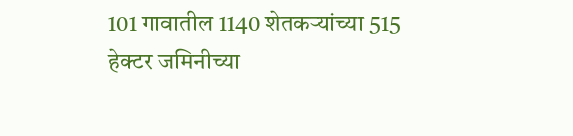101 गावातील 1140 शेतकऱ्यांच्या 515 हेक्टर जमिनीच्या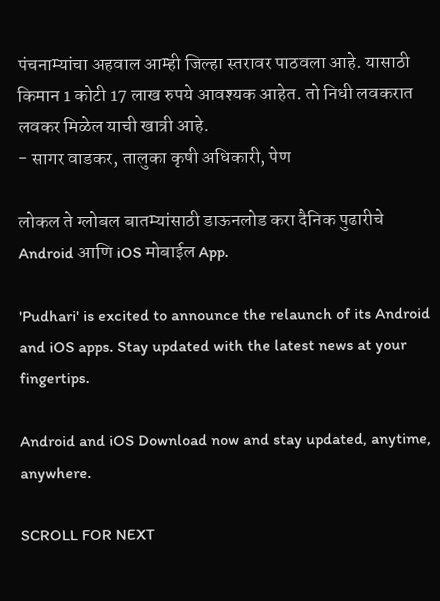पंचनाम्यांचा अहवाल आम्ही जिल्हा स्तरावर पाठवला आहे. यासाठी किमान 1 कोटी 17 लाख रुपये आवश्यक आहेत. तो निधी लवकरात लवकर मिळेल याची खात्री आहे.
- सागर वाडकर, तालुका कृषी अधिकारी, पेण

लोकल ते ग्लोबल बातम्यांसाठी डाऊनलोड करा दैनिक पुढारीचे Android आणि iOS मोबाईल App.

'Pudhari' is excited to announce the relaunch of its Android and iOS apps. Stay updated with the latest news at your fingertips.

Android and iOS Download now and stay updated, anytime, anywhere.

SCROLL FOR NEXT